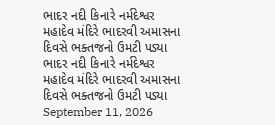ભાદર નદી કિનારે નર્મદેશ્વર મહાદેવ મંદિરે ભાદરવી અમાસના દિવસે ભક્તજનો ઉમટી પડ્યા
ભાદર નદી કિનારે નર્મદેશ્વર મહાદેવ મંદિરે ભાદરવી અમાસના દિવસે ભક્તજનો ઉમટી પડ્યા
September 11, 2026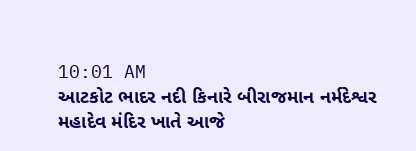10:01 AM
આટકોટ ભાદર નદી કિનારે બીરાજમાન નર્મદેશ્વર મહાદેવ મંદિર ખાતે આજે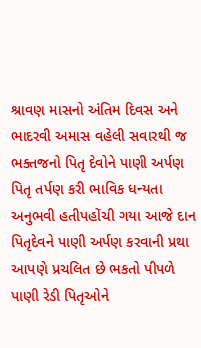શ્રાવણ માસનો અંતિમ દિવસ અને ભાદરવી અમાસ વહેલી સવારથી જ ભક્તજનો પિતૃ દેવોને પાણી અર્પણ પિતૃ તર્પણ કરી ભાવિક ધન્યતા અનુભવી હતીપહોંચી ગયા આજે દાન પિતૃદેવને પાણી અર્પણ કરવાની પ્રથા આપણે પ્રચલિત છે ભકતો પીપળે પાણી રેડી પિતૃઓને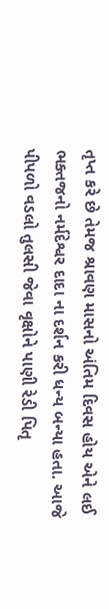તૃપ્ત કરે છે તેમજ શ્રાવણ માસનો અંતિમ દિવસ હોય એને લઈ ભક્તજનો નર્મદેશ્વર દાદા ના દર્શન કરી ધન્ય બન્યા હતા. આજે પીપળો વડલો તુલસી જેવા વૃક્ષોને પાણી રેડી પિતૃ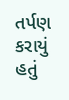તર્પણ કરાયું હતું